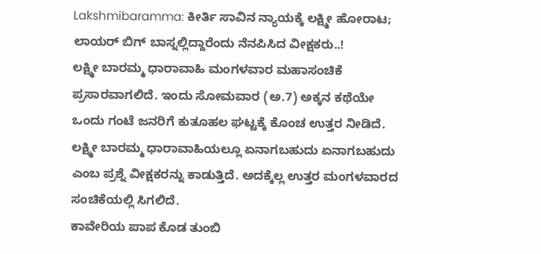Lakshmibaramma: ಕೀರ್ತಿ ಸಾವಿನ ನ್ಯಾಯಕ್ಕೆ ಲಕ್ಷ್ಮೀ ಹೋರಾಟ; ಲಾಯರ್ ಬಿಗ್ ಬಾಸ್ನಲ್ಲಿದ್ದಾರೆಂದು ನೆನಪಿಸಿದ ವೀಕ್ಷಕರು..!
ಲಕ್ಷ್ಮೀ ಬಾರಮ್ಮ ಧಾರಾವಾಹಿ ಮಂಗಳವಾರ ಮಹಾಸಂಚಿಕೆ ಪ್ರಸಾರವಾಗಲಿದೆ. ಇಂದು ಸೋಮವಾರ (ಅ.7) ಅಕ್ಕನ ಕಥೆಯೇ ಒಂದು ಗಂಟೆ ಜನರಿಗೆ ಕುತೂಹಲ ಘಟ್ಟಕ್ಕೆ ಕೊಂಚ ಉತ್ತರ ನೀಡಿದೆ. ಲಕ್ಷ್ಮೀ ಬಾರಮ್ಮ ಧಾರಾವಾಹಿಯಲ್ಲೂ ಏನಾಗಬಹುದು ಏನಾಗಬಹುದು ಎಂಬ ಪ್ರಶ್ನೆ ವೀಕ್ಷಕರನ್ನು ಕಾಡುತ್ತಿದೆ. ಅದಕ್ಕೆಲ್ಲ ಉತ್ತರ ಮಂಗಳವಾರದ ಸಂಚಿಕೆಯಲ್ಲಿ ಸಿಗಲಿದೆ.
ಕಾವೇರಿಯ ಪಾಪ ಕೊಡ ತುಂಬಿ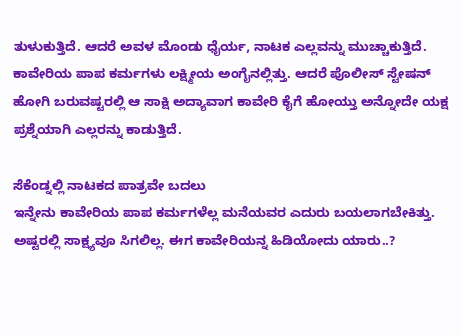ತುಳುಕುತ್ತಿದೆ. ಆದರೆ ಅವಳ ಮೊಂಡು ಧೈರ್ಯ, ನಾಟಕ ಎಲ್ಲವನ್ನು ಮುಚ್ಚಾಕುತ್ತಿದೆ. ಕಾವೇರಿಯ ಪಾಪ ಕರ್ಮಗಳು ಲಕ್ಷ್ಮೀಯ ಅಂಗೈನಲ್ಲಿತ್ತು. ಆದರೆ ಪೊಲೀಸ್ ಸ್ಟೇಷನ್ ಹೋಗಿ ಬರುವಷ್ಟರಲ್ಲಿ ಆ ಸಾಕ್ಷಿ ಅದ್ಯಾವಾಗ ಕಾವೇರಿ ಕೈಗೆ ಹೋಯ್ತು ಅನ್ನೋದೇ ಯಕ್ಷ ಪ್ರಶ್ನೆಯಾಗಿ ಎಲ್ಲರನ್ನು ಕಾಡುತ್ತಿದೆ.

ಸೆಕೆಂಡ್ನಲ್ಲಿ ನಾಟಕದ ಪಾತ್ರವೇ ಬದಲು
ಇನ್ನೇನು ಕಾವೇರಿಯ ಪಾಪ ಕರ್ಮಗಳೆಲ್ಲ ಮನೆಯವರ ಎದುರು ಬಯಲಾಗಬೇಕಿತ್ತು. ಅಷ್ಟರಲ್ಲಿ ಸಾಕ್ಷ್ಯವೂ ಸಿಗಲಿಲ್ಲ. ಈಗ ಕಾವೇರಿಯನ್ನ ಹಿಡಿಯೋದು ಯಾರು..?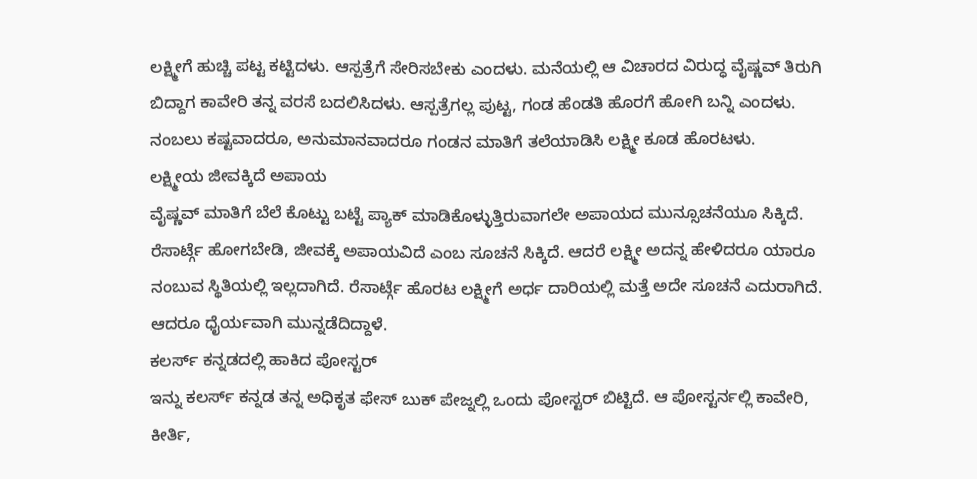ಲಕ್ಷ್ಮೀಗೆ ಹುಚ್ಚಿ ಪಟ್ಟ ಕಟ್ಟಿದಳು. ಆಸ್ಪತ್ರೆಗೆ ಸೇರಿಸಬೇಕು ಎಂದಳು. ಮನೆಯಲ್ಲಿ ಆ ವಿಚಾರದ ವಿರುದ್ಧ ವೈಷ್ಣವ್ ತಿರುಗಿ ಬಿದ್ದಾಗ ಕಾವೇರಿ ತನ್ನ ವರಸೆ ಬದಲಿಸಿದಳು. ಆಸ್ಪತ್ರೆಗಲ್ಲ ಪುಟ್ಟ, ಗಂಡ ಹೆಂಡತಿ ಹೊರಗೆ ಹೋಗಿ ಬನ್ನಿ ಎಂದಳು. ನಂಬಲು ಕಷ್ಟವಾದರೂ, ಅನುಮಾನವಾದರೂ ಗಂಡನ ಮಾತಿಗೆ ತಲೆಯಾಡಿಸಿ ಲಕ್ಷ್ಮೀ ಕೂಡ ಹೊರಟಳು.
ಲಕ್ಷ್ಮೀಯ ಜೀವಕ್ಕಿದೆ ಅಪಾಯ
ವೈಷ್ಣವ್ ಮಾತಿಗೆ ಬೆಲೆ ಕೊಟ್ಟು ಬಟ್ಟೆ ಪ್ಯಾಕ್ ಮಾಡಿಕೊಳ್ಳುತ್ತಿರುವಾಗಲೇ ಅಪಾಯದ ಮುನ್ಸೂಚನೆಯೂ ಸಿಕ್ಕಿದೆ. ರೆಸಾರ್ಟ್ಗೆ ಹೋಗಬೇಡಿ, ಜೀವಕ್ಕೆ ಅಪಾಯವಿದೆ ಎಂಬ ಸೂಚನೆ ಸಿಕ್ಕಿದೆ. ಆದರೆ ಲಕ್ಷ್ಮೀ ಅದನ್ನ ಹೇಳಿದರೂ ಯಾರೂ ನಂಬುವ ಸ್ಥಿತಿಯಲ್ಲಿ ಇಲ್ಲದಾಗಿದೆ. ರೆಸಾರ್ಟ್ಗೆ ಹೊರಟ ಲಕ್ಷ್ಮೀಗೆ ಅರ್ಧ ದಾರಿಯಲ್ಲಿ ಮತ್ತೆ ಅದೇ ಸೂಚನೆ ಎದುರಾಗಿದೆ. ಆದರೂ ಧೈರ್ಯವಾಗಿ ಮುನ್ನಡೆದಿದ್ದಾಳೆ.
ಕಲರ್ಸ್ ಕನ್ನಡದಲ್ಲಿ ಹಾಕಿದ ಪೋಸ್ಟರ್
ಇನ್ನು ಕಲರ್ಸ್ ಕನ್ನಡ ತನ್ನ ಅಧಿಕೃತ ಫೇಸ್ ಬುಕ್ ಪೇಜ್ನಲ್ಲಿ ಒಂದು ಪೋಸ್ಟರ್ ಬಿಟ್ಟಿದೆ. ಆ ಪೋಸ್ಟರ್ನಲ್ಲಿ ಕಾವೇರಿ, ಕೀರ್ತಿ,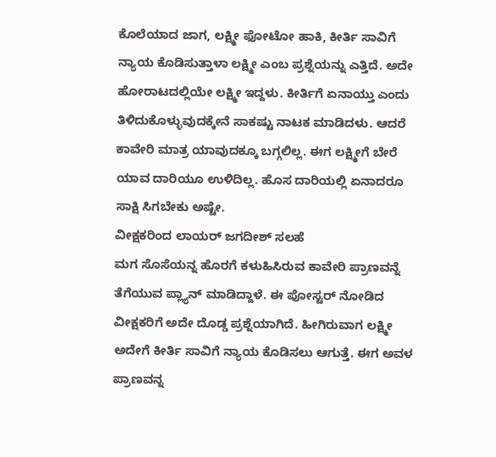ಕೊಲೆಯಾದ ಜಾಗ, ಲಕ್ಷ್ಮೀ ಫೋಟೋ ಹಾಕಿ, ಕೀರ್ತಿ ಸಾವಿಗೆ ನ್ಯಾಯ ಕೊಡಿಸುತ್ತಾಳಾ ಲಕ್ಷ್ಮೀ ಎಂಬ ಪ್ರಶ್ನೆಯನ್ನು ಎತ್ತಿದೆ. ಅದೇ ಹೋರಾಟದಲ್ಲಿಯೇ ಲಕ್ಷ್ಮೀ ಇದ್ದಳು. ಕೀರ್ತಿಗೆ ಏನಾಯ್ತು ಎಂದು ತಿಳಿದುಕೊಳ್ಳುವುದಕ್ಕೇನೆ ಸಾಕಷ್ಟು ನಾಟಕ ಮಾಡಿದಳು. ಆದರೆ ಕಾವೇರಿ ಮಾತ್ರ ಯಾವುದಕ್ಕೂ ಬಗ್ಗಲಿಲ್ಲ. ಈಗ ಲಕ್ಷ್ಮೀಗೆ ಬೇರೆ ಯಾವ ದಾರಿಯೂ ಉಳಿದಿಲ್ಲ. ಹೊಸ ದಾರಿಯಲ್ಲಿ ಏನಾದರೂ ಸಾಕ್ಷಿ ಸಿಗಬೇಕು ಅಷ್ಟೇ.
ವೀಕ್ಷಕರಿಂದ ಲಾಯರ್ ಜಗದೀಶ್ ಸಲಹೆ
ಮಗ ಸೊಸೆಯನ್ನ ಹೊರಗೆ ಕಳುಹಿಸಿರುವ ಕಾವೇರಿ ಪ್ರಾಣವನ್ನೆ ತೆಗೆಯುವ ಪ್ಲ್ಯಾನ್ ಮಾಡಿದ್ದಾಳೆ. ಈ ಪೋಸ್ಟರ್ ನೋಡಿದ ವೀಕ್ಷಕರಿಗೆ ಅದೇ ದೊಡ್ಡ ಪ್ರಶ್ನೆಯಾಗಿದೆ. ಹೀಗಿರುವಾಗ ಲಕ್ಷ್ಮೀ ಅದೇಗೆ ಕೀರ್ತಿ ಸಾವಿಗೆ ನ್ಯಾಯ ಕೊಡಿಸಲು ಆಗುತ್ತೆ. ಈಗ ಅವಳ ಪ್ರಾಣವನ್ನ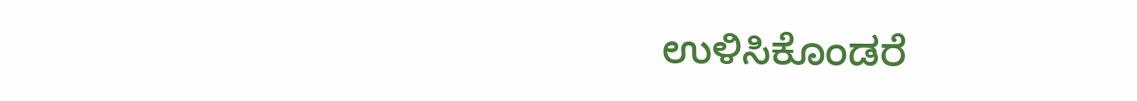ಉಳಿಸಿಕೊಂಡರೆ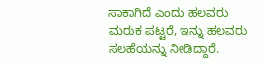ಸಾಕಾಗಿದೆ ಎಂದು ಹಲವರು ಮರುಕ ಪಟ್ಟರೆ, ಇನ್ನು ಹಲವರು ಸಲಹೆಯನ್ನು ನೀಡಿದ್ದಾರೆ.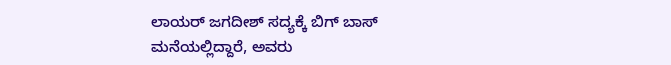ಲಾಯರ್ ಜಗದೀಶ್ ಸದ್ಯಕ್ಕೆ ಬಿಗ್ ಬಾಸ್ ಮನೆಯಲ್ಲಿದ್ದಾರೆ, ಅವರು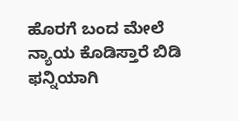ಹೊರಗೆ ಬಂದ ಮೇಲೆ ನ್ಯಾಯ ಕೊಡಿಸ್ತಾರೆ ಬಿಡಿ ಫನ್ನಿಯಾಗಿ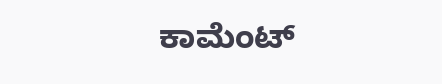ಕಾಮೆಂಟ್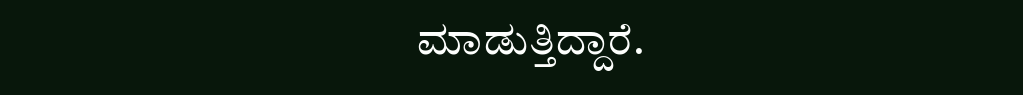ಮಾಡುತ್ತಿದ್ದಾರೆ.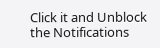Click it and Unblock the Notifications